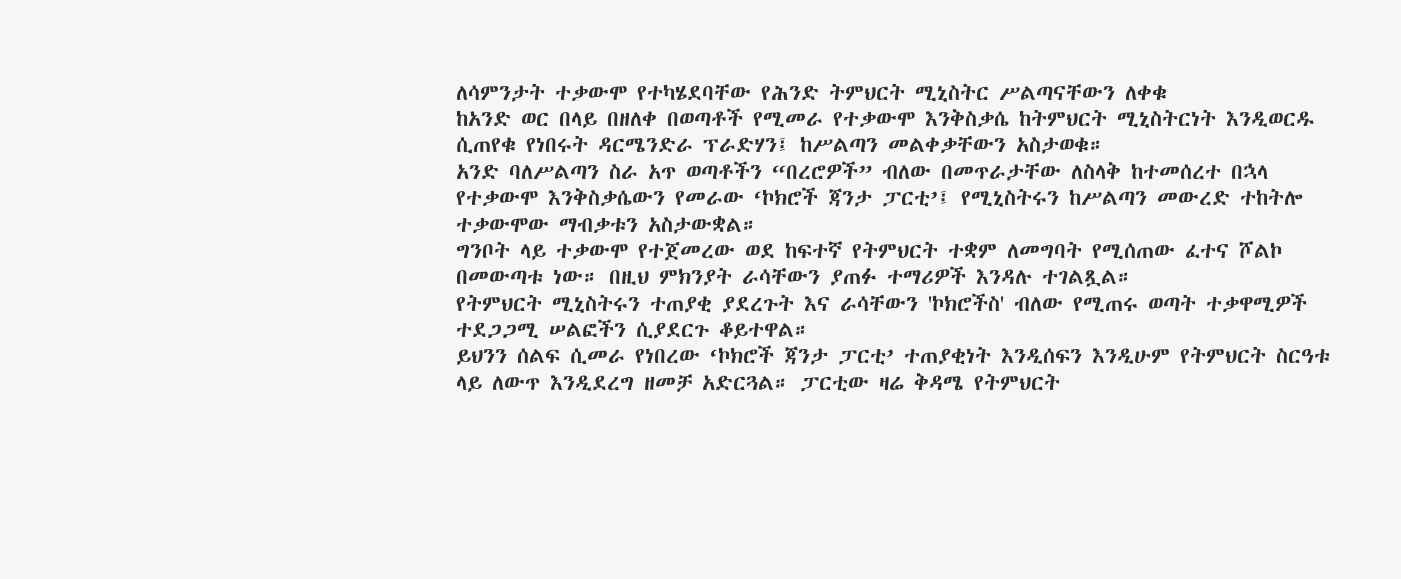ለሳምንታት ተቃውሞ የተካሄደባቸው የሕንድ ትምህርት ሚኒስትር ሥልጣናቸውን ለቀቁ
ከአንድ ወር በላይ በዘለቀ በወጣቶች የሚመራ የተቃውሞ እንቅስቃሴ ከትምህርት ሚኒስትርነት እንዲወርዱ ሲጠየቁ የነበሩት ዳርሜንድራ ፕራድሃን፤ ከሥልጣን መልቀቃቸውን አስታወቁ።
አንድ ባለሥልጣን ስራ አጥ ወጣቶችን “በረሮዎች” ብለው በመጥራታቸው ለስላቅ ከተመሰረተ በኋላ የተቃውሞ እንቅስቃሴውን የመራው ‘ኮክሮች ጃንታ ፓርቲ’፤ የሚኒስትሩን ከሥልጣን መውረድ ተከትሎ ተቃውሞው ማብቃቱን አስታውቋል።
ግንቦት ላይ ተቃውሞ የተጀመረው ወደ ከፍተኛ የትምህርት ተቋም ለመግባት የሚሰጠው ፈተና ሾልኮ በመውጣቱ ነው። በዚህ ምክንያት ራሳቸውን ያጠፉ ተማሪዎች እንዳሉ ተገልጿል።
የትምህርት ሚኒስትሩን ተጠያቂ ያደረጉት እና ራሳቸውን 'ኮክሮችስ' ብለው የሚጠሩ ወጣት ተቃዋሚዎች ተደጋጋሚ ሠልፎችን ሲያደርጉ ቆይተዋል።
ይህንን ሰልፍ ሲመራ የነበረው ‘ኮክሮች ጃንታ ፓርቲ’ ተጠያቂነት እንዲሰፍን እንዲሁም የትምህርት ስርዓቱ ላይ ለውጥ እንዲደረግ ዘመቻ አድርጓል። ፓርቲው ዛሬ ቅዳሜ የትምህርት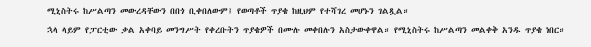ሚኒስትሩ ከሥልጣን መውረዳቸውን በበጎ ቢቀበለውም፤ የወጣቶች ጥያቄ ከዚህም የተሻገረ መሆኑን ገልጿል።
ኋላ ላይም የፓርቲው ቃል አቀባይ መንግሥት የቀረቡትን ጥያቄዎች በሙሉ መቀበሉን አስታውቀዋል። የሚኒስትሩ ከሥልጣን መልቀቅ አንዱ ጥያቄ ነበር።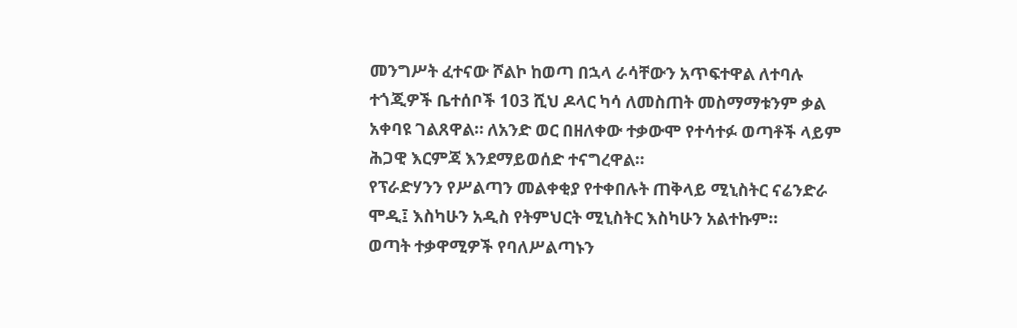መንግሥት ፈተናው ሾልኮ ከወጣ በኋላ ራሳቸውን አጥፍተዋል ለተባሉ ተጎጂዎች ቤተሰቦች 103 ሺህ ዶላር ካሳ ለመስጠት መስማማቱንም ቃል አቀባዩ ገልጸዋል። ለአንድ ወር በዘለቀው ተቃውሞ የተሳተፉ ወጣቶች ላይም ሕጋዊ እርምጃ እንደማይወሰድ ተናግረዋል።
የፕራድሃንን የሥልጣን መልቀቂያ የተቀበሉት ጠቅላይ ሚኒስትር ናሬንድራ ሞዲ፤ እስካሁን አዲስ የትምህርት ሚኒስትር እስካሁን አልተኩም።
ወጣት ተቃዋሚዎች የባለሥልጣኑን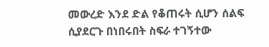መውረድ እንደ ድል የቆጠሩት ሲሆን ሰልፍ ሲያደርጉ በነበሩበት ስፍራ ተገኝተው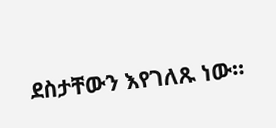ደስታቸውን እየገለጹ ነው።